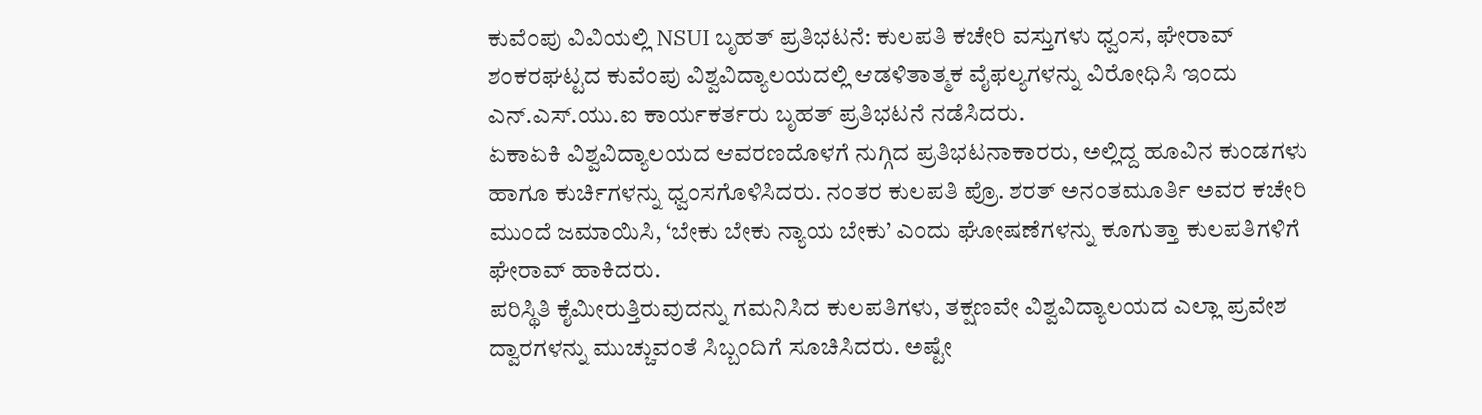ಕುವೆಂಪು ವಿವಿಯಲ್ಲಿ NSUI ಬೃಹತ್ ಪ್ರತಿಭಟನೆ: ಕುಲಪತಿ ಕಚೇರಿ ವಸ್ತುಗಳು ಧ್ವಂಸ, ಘೇರಾವ್
ಶಂಕರಘಟ್ಟದ ಕುವೆಂಪು ವಿಶ್ವವಿದ್ಯಾಲಯದಲ್ಲಿ ಆಡಳಿತಾತ್ಮಕ ವೈಫಲ್ಯಗಳನ್ನು ವಿರೋಧಿಸಿ ಇಂದು ಎನ್.ಎಸ್.ಯು.ಐ ಕಾರ್ಯಕರ್ತರು ಬೃಹತ್ ಪ್ರತಿಭಟನೆ ನಡೆಸಿದರು.
ಏಕಾಏಕಿ ವಿಶ್ವವಿದ್ಯಾಲಯದ ಆವರಣದೊಳಗೆ ನುಗ್ಗಿದ ಪ್ರತಿಭಟನಾಕಾರರು, ಅಲ್ಲಿದ್ದ ಹೂವಿನ ಕುಂಡಗಳು ಹಾಗೂ ಕುರ್ಚಿಗಳನ್ನು ಧ್ವಂಸಗೊಳಿಸಿದರು. ನಂತರ ಕುಲಪತಿ ಪ್ರೊ. ಶರತ್ ಅನಂತಮೂರ್ತಿ ಅವರ ಕಚೇರಿ ಮುಂದೆ ಜಮಾಯಿಸಿ, ‘ಬೇಕು ಬೇಕು ನ್ಯಾಯ ಬೇಕು’ ಎಂದು ಘೋಷಣೆಗಳನ್ನು ಕೂಗುತ್ತಾ ಕುಲಪತಿಗಳಿಗೆ ಘೇರಾವ್ ಹಾಕಿದರು.
ಪರಿಸ್ಥಿತಿ ಕೈಮೀರುತ್ತಿರುವುದನ್ನು ಗಮನಿಸಿದ ಕುಲಪತಿಗಳು, ತಕ್ಷಣವೇ ವಿಶ್ವವಿದ್ಯಾಲಯದ ಎಲ್ಲಾ ಪ್ರವೇಶ ದ್ವಾರಗಳನ್ನು ಮುಚ್ಚುವಂತೆ ಸಿಬ್ಬಂದಿಗೆ ಸೂಚಿಸಿದರು. ಅಷ್ಟೇ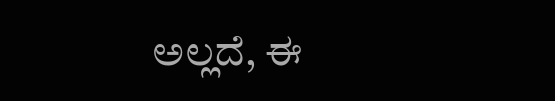ಅಲ್ಲದೆ, ಈ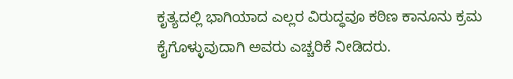ಕೃತ್ಯದಲ್ಲಿ ಭಾಗಿಯಾದ ಎಲ್ಲರ ವಿರುದ್ಧವೂ ಕಠಿಣ ಕಾನೂನು ಕ್ರಮ ಕೈಗೊಳ್ಳುವುದಾಗಿ ಅವರು ಎಚ್ಚರಿಕೆ ನೀಡಿದರು.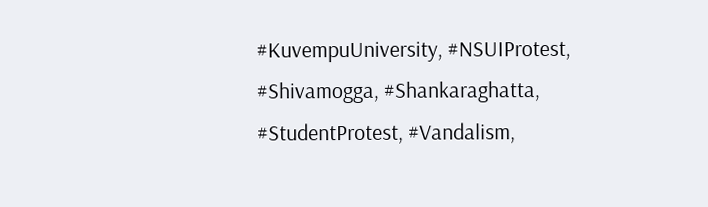#KuvempuUniversity, #NSUIProtest, #Shivamogga, #Shankaraghatta, #StudentProtest, #Vandalism,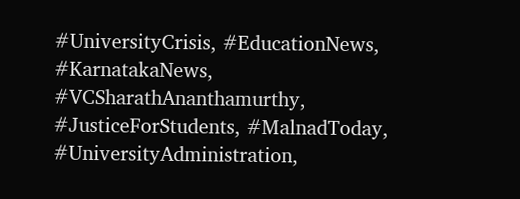#UniversityCrisis, #EducationNews, #KarnatakaNews, #VCSharathAnanthamurthy, #JusticeForStudents, #MalnadToday, #UniversityAdministration,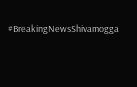#BreakingNewsShivamogga